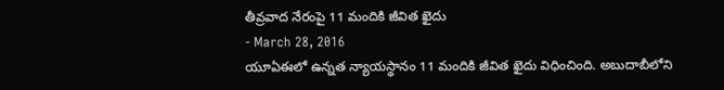తీవ్రవాద నేరంపై 11 మందికి జీవిత ఖైదు
- March 28, 2016
యూఏఈలో ఉన్నత న్యాయస్థానం 11 మందికి జీవిత ఖైదు విధించింది. అబుదాబీలోని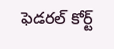ఫెడరల్ కోర్ట్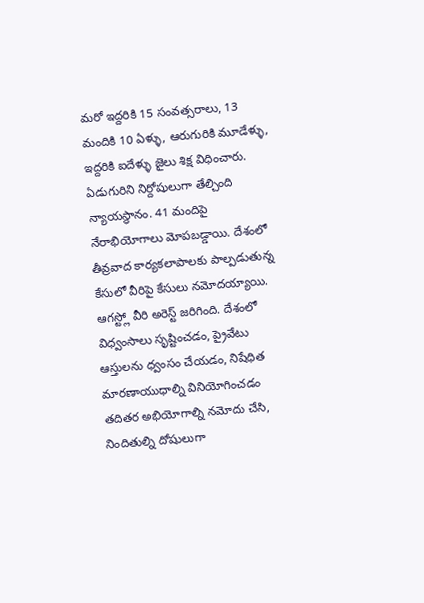మరో ఇద్దరికి 15 సంవత్సరాలు, 13 మందికి 10 ఏళ్ళు, ఆరుగురికి మూడేళ్ళు, ఇద్దరికి ఐదేళ్ళు జైలు శిక్ష విధించారు. ఏడుగురిని నిర్దోషులుగా తేల్చింది న్యాయస్థానం. 41 మందిపై నేరాభియోగాలు మోపబడ్డాయి. దేశంలో తీవ్రవాద కార్యకలాపాలకు పాల్పడుతున్న కేసులో వీరిపై కేసులు నమోదయ్యాయి. ఆగస్ట్లో వీరి అరెస్ట్ జరిగింది. దేశంలో విధ్వంసాలు సృష్టించడం, ప్రైవేటు ఆస్తులను ధ్వంసం చేయడం, నిషేధిత మారణాయుధాల్ని వినియోగించడం తదితర అభియోగాల్ని నమోదు చేసి, నిందితుల్ని దోషులుగా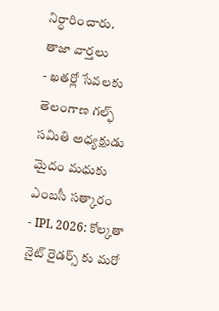నిర్ధారించారు.
తాజా వార్తలు
- ఖతర్లో సేవలకు తెలంగాణ గల్ఫ్ సమితి అధ్యక్షుడు మైదం మధుకు ఎంబసీ సత్కారం
- IPL 2026: కోల్కతా నైట్ రైడర్స్ కు మరో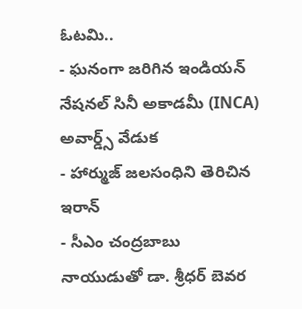ఓటమి..
- ఘనంగా జరిగిన ఇండియన్ నేషనల్ సినీ అకాడమీ (INCA) అవార్డ్స్ వేడుక
- హార్ముజ్ జలసంధిని తెరిచిన ఇరాన్
- సీఎం చంద్రబాబు నాయుడుతో డా. శ్రీధర్ బెవర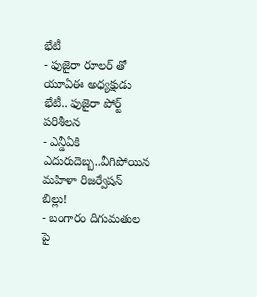భేటీ
- ఫుజైరా రూలర్ తో యూఏఈ అధ్యక్షుడు భేటీ.. ఫుజైరా పోర్ట్ పరిశీలన
- ఎన్డీఏకి ఎదురుదెబ్బ..వీగిపోయిన మహిళా రిజర్వేషన్ బిల్లు!
- బంగారం దిగుమతుల పై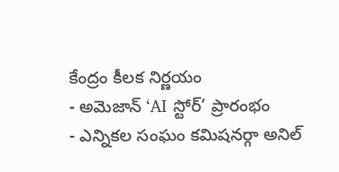కేంద్రం కీలక నిర్ణయం
- అమెజాన్ ‘AI స్టోర్’ ప్రారంభం
- ఎన్నికల సంఘం కమిషనర్గా అనిల్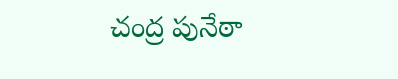చంద్ర పునేఠా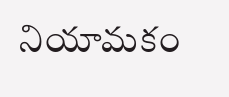నియామకం